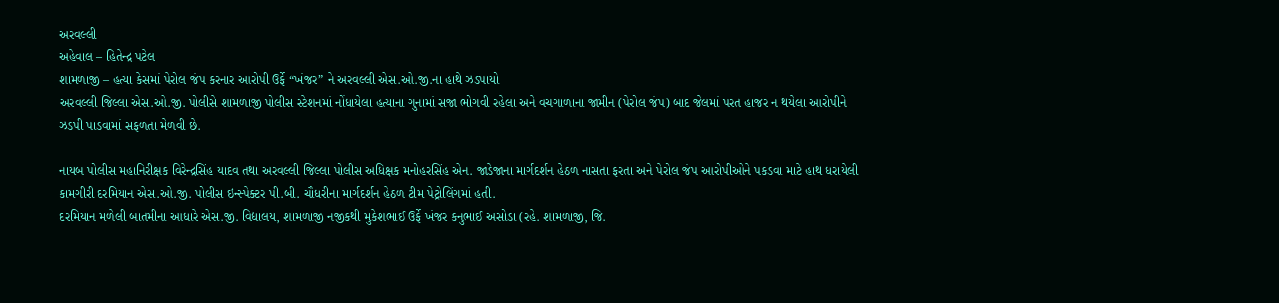અરવલ્લી
અહેવાલ – હિતેન્દ્ર પટેલ
શામળાજી – હત્યા કેસમાં પેરોલ જંપ કરનાર આરોપી ઉર્ફે “ખંજર” ને અરવલ્લી એસ.ઓ.જી.ના હાથે ઝડપાયો
અરવલ્લી જિલ્લા એસ.ઓ.જી. પોલીસે શામળાજી પોલીસ સ્ટેશનમાં નોંધાયેલા હત્યાના ગુનામાં સજા ભોગવી રહેલા અને વચગાળાના જામીન (પેરોલ જંપ) બાદ જેલમાં પરત હાજર ન થયેલા આરોપીને ઝડપી પાડવામાં સફળતા મેળવી છે.

નાયબ પોલીસ મહાનિરીક્ષક વિરેન્દ્રસિંહ યાદવ તથા અરવલ્લી જિલ્લા પોલીસ અધિક્ષક મનોહરસિંહ એન. જાડેજાના માર્ગદર્શન હેઠળ નાસતા ફરતા અને પેરોલ જંપ આરોપીઓને પકડવા માટે હાથ ધરાયેલી કામગીરી દરમિયાન એસ.ઓ.જી. પોલીસ ઇન્સ્પેક્ટર પી.બી. ચૌધરીના માર્ગદર્શન હેઠળ ટીમ પેટ્રોલિંગમાં હતી.
દરમિયાન મળેલી બાતમીના આધારે એસ.જી. વિદ્યાલય, શામળાજી નજીકથી મુકેશભાઈ ઉર્ફે ખંજર કનુભાઈ અસોડા (રહે. શામળાજી, જિ.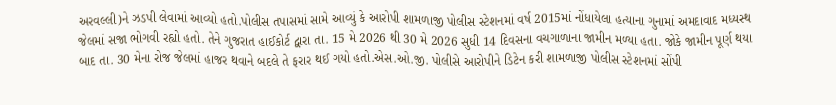અરવલ્લી)ને ઝડપી લેવામાં આવ્યો હતો.પોલીસ તપાસમાં સામે આવ્યું કે આરોપી શામળાજી પોલીસ સ્ટેશનમાં વર્ષ 2015માં નોંધાયેલા હત્યાના ગુનામાં અમદાવાદ મધ્યસ્થ જેલમાં સજા ભોગવી રહ્યો હતો. તેને ગુજરાત હાઈકોર્ટ દ્વારા તા. 15 મે 2026 થી 30 મે 2026 સુધી 14 દિવસના વચગાળાના જામીન મળ્યા હતા. જોકે જામીન પૂર્ણ થયા બાદ તા. 30 મેના રોજ જેલમાં હાજર થવાને બદલે તે ફરાર થઈ ગયો હતો.એસ.ઓ.જી. પોલીસે આરોપીને ડિટેન કરી શામળાજી પોલીસ સ્ટેશનમાં સોંપી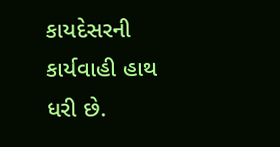કાયદેસરની કાર્યવાહી હાથ ધરી છે.